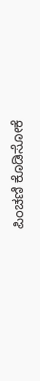ಪಿಂಚಣಿ ಕೊಡಿಸೋಕೆ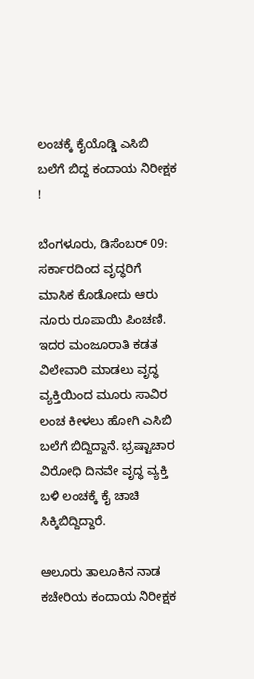ಲಂಚಕ್ಕೆ ಕೈಯೊಡ್ಡಿ ಎಸಿಬಿ ಬಲೆಗೆ ಬಿದ್ದ ಕಂದಾಯ ನಿರೀಕ್ಷಕ !

ಬೆಂಗಳೂರು, ಡಿಸೆಂಬರ್ 09: ಸರ್ಕಾರದಿಂದ ವೃದ್ಧರಿಗೆ ಮಾಸಿಕ ಕೊಡೋದು ಆರು ನೂರು ರೂಪಾಯಿ ಪಿಂಚಣಿ. ಇದರ ಮಂಜೂರಾತಿ ಕಡತ ವಿಲೇವಾರಿ ಮಾಡಲು ವೃದ್ಧ ವ್ಯಕ್ತಿಯಿಂದ ಮೂರು ಸಾವಿರ ಲಂಚ ಕೀಳಲು ಹೋಗಿ ಎಸಿಬಿ ಬಲೆಗೆ ಬಿದ್ದಿದ್ದಾನೆ. ಭ್ರಷ್ಟಾಚಾರ ವಿರೋಧಿ ದಿನವೇ ವೃದ್ಧ ವ್ಯಕ್ತಿ ಬಳಿ ಲಂಚಕ್ಕೆ ಕೈ ಚಾಚಿ ಸಿಕ್ಕಿಬಿದ್ದಿದ್ದಾರೆ.

ಆಲೂರು ತಾಲೂಕಿನ ನಾಡ ಕಚೇರಿಯ ಕಂದಾಯ ನಿರೀಕ್ಷಕ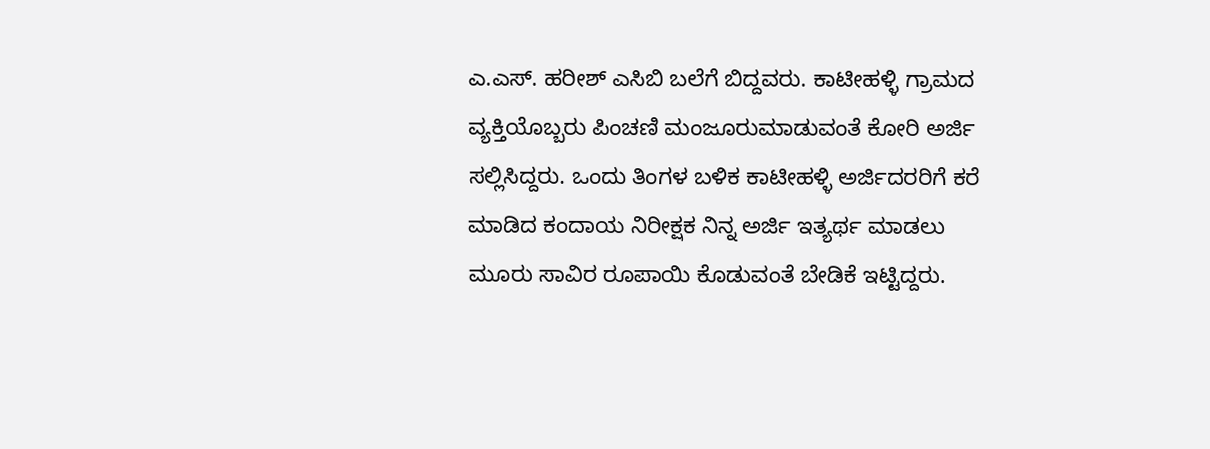ಎ.ಎಸ್. ಹರೀಶ್ ಎಸಿಬಿ ಬಲೆಗೆ ಬಿದ್ದವರು. ಕಾಟೀಹಳ್ಳಿ ಗ್ರಾಮದ ವ್ಯಕ್ತಿಯೊಬ್ಬರು ಪಿಂಚಣಿ ಮಂಜೂರುಮಾಡುವಂತೆ ಕೋರಿ ಅರ್ಜಿ ಸಲ್ಲಿಸಿದ್ದರು. ಒಂದು ತಿಂಗಳ ಬಳಿಕ ಕಾಟೀಹಳ್ಳಿ ಅರ್ಜಿದರರಿಗೆ ಕರೆ ಮಾಡಿದ ಕಂದಾಯ ನಿರೀಕ್ಷಕ ನಿನ್ನ ಅರ್ಜಿ ಇತ್ಯರ್ಥ ಮಾಡಲು ಮೂರು ಸಾವಿರ ರೂಪಾಯಿ ಕೊಡುವಂತೆ ಬೇಡಿಕೆ ಇಟ್ಟಿದ್ದರು.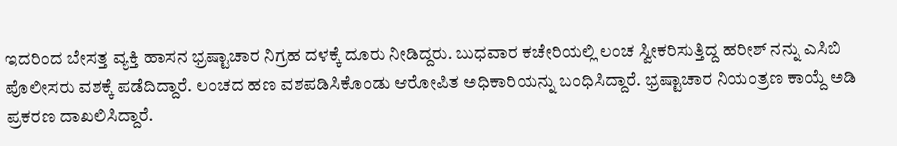ಇದರಿಂದ ಬೇಸತ್ತ ವ್ಯಕ್ತಿ ಹಾಸನ ಭ್ರಷ್ಟಾಚಾರ ನಿಗ್ರಹ ದಳಕ್ಕೆ ದೂರು ನೀಡಿದ್ದರು. ಬುಧವಾರ ಕಚೇರಿಯಲ್ಲಿ ಲಂಚ ಸ್ವೀಕರಿಸುತ್ತಿದ್ದ ಹರೀಶ್ ನನ್ನು ಎಸಿಬಿ ಪೊಲೀಸರು ವಶಕ್ಕೆ ಪಡೆದಿದ್ದಾರೆ. ಲಂಚದ ಹಣ ವಶಪಡಿಸಿಕೊಂಡು ಆರೋಪಿತ ಅಧಿಕಾರಿಯನ್ನು ಬಂಧಿಸಿದ್ದಾರೆ. ಭ್ರಷ್ಟಾಚಾರ ನಿಯಂತ್ರಣ ಕಾಯ್ದೆ ಅಡಿ ಪ್ರಕರಣ ದಾಖಲಿಸಿದ್ದಾರೆ.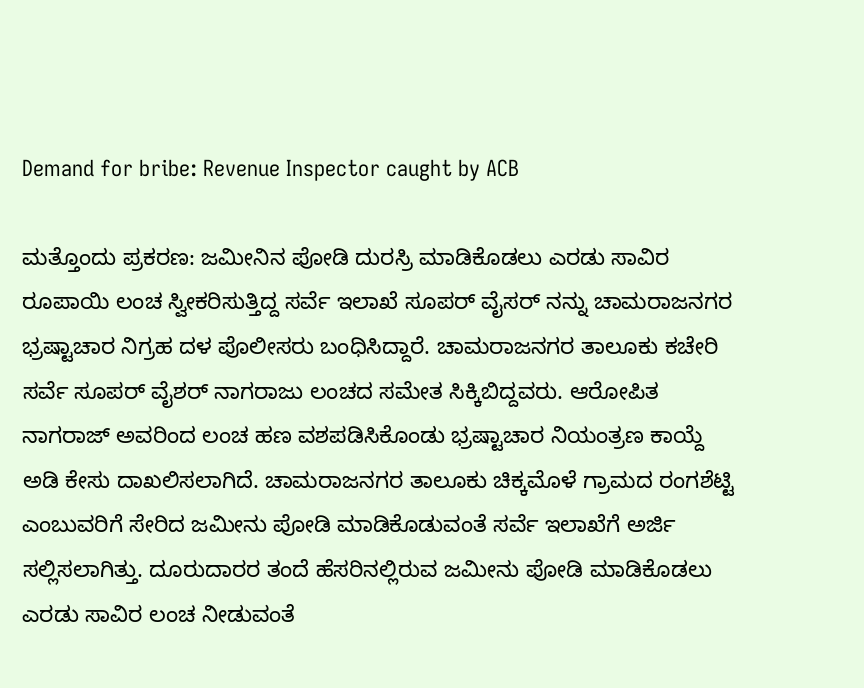Demand for bribe: Revenue Inspector caught by ACB

ಮತ್ತೊಂದು ಪ್ರಕರಣ: ಜಮೀನಿನ ಪೋಡಿ ದುರಸ್ರಿ ಮಾಡಿಕೊಡಲು ಎರಡು ಸಾವಿರ ರೂಪಾಯಿ ಲಂಚ ಸ್ವೀಕರಿಸುತ್ತಿದ್ದ ಸರ್ವೆ ಇಲಾಖೆ ಸೂಪರ್ ವೈಸರ್ ನನ್ನು ಚಾಮರಾಜನಗರ ಭ್ರಷ್ಟಾಚಾರ ನಿಗ್ರಹ ದಳ ಪೊಲೀಸರು ಬಂಧಿಸಿದ್ದಾರೆ. ಚಾಮರಾಜನಗರ ತಾಲೂಕು ಕಚೇರಿ ಸರ್ವೆ ಸೂಪರ್ ವೈಶರ್ ನಾಗರಾಜು ಲಂಚದ ಸಮೇತ ಸಿಕ್ಕಿಬಿದ್ದವರು. ಆರೋಪಿತ ನಾಗರಾಜ್ ಅವರಿಂದ ಲಂಚ ಹಣ ವಶಪಡಿಸಿಕೊಂಡು ಭ್ರಷ್ಟಾಚಾರ ನಿಯಂತ್ರಣ ಕಾಯ್ದೆ ಅಡಿ ಕೇಸು ದಾಖಲಿಸಲಾಗಿದೆ. ಚಾಮರಾಜನಗರ ತಾಲೂಕು ಚಿಕ್ಕಮೊಳೆ ಗ್ರಾಮದ ರಂಗಶೆಟ್ಟಿ ಎಂಬುವರಿಗೆ ಸೇರಿದ ಜಮೀನು ಪೋಡಿ ಮಾಡಿಕೊಡುವಂತೆ ಸರ್ವೆ ಇಲಾಖೆಗೆ ಅರ್ಜಿ ಸಲ್ಲಿಸಲಾಗಿತ್ತು. ದೂರುದಾರರ ತಂದೆ ಹೆಸರಿನಲ್ಲಿರುವ ಜಮೀನು ಪೋಡಿ ಮಾಡಿಕೊಡಲು ಎರಡು ಸಾವಿರ ಲಂಚ ನೀಡುವಂತೆ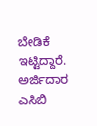ಬೇಡಿಕೆ ಇಟ್ಟಿದ್ದಾರೆ. ಅರ್ಜಿದಾರ ಎಸಿಬಿ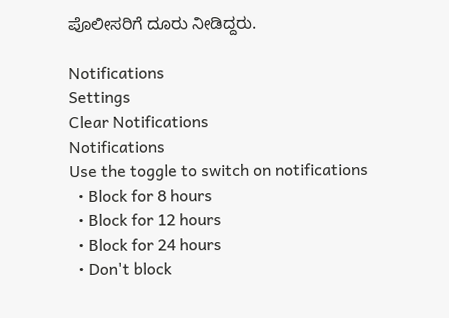ಪೊಲೀಸರಿಗೆ ದೂರು ನೀಡಿದ್ದರು.

Notifications
Settings
Clear Notifications
Notifications
Use the toggle to switch on notifications
  • Block for 8 hours
  • Block for 12 hours
  • Block for 24 hours
  • Don't block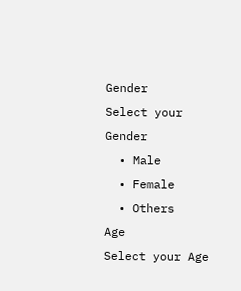Gender
Select your Gender
  • Male
  • Female
  • Others
Age
Select your Age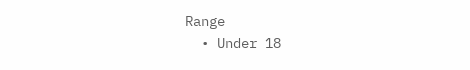Range
  • Under 18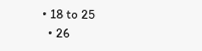• 18 to 25
  • 26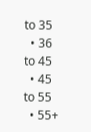to 35
  • 36 to 45
  • 45 to 55
  • 55+